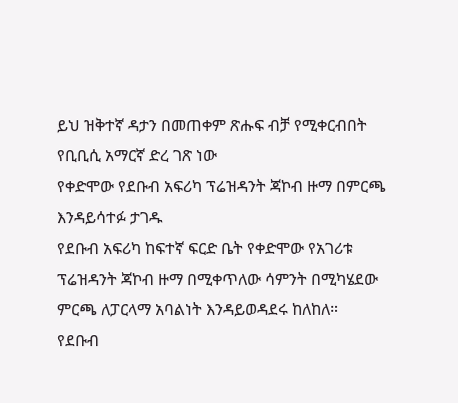ይህ ዝቅተኛ ዳታን በመጠቀም ጽሑፍ ብቻ የሚቀርብበት የቢቢሲ አማርኛ ድረ ገጽ ነው
የቀድሞው የደቡብ አፍሪካ ፕሬዝዳንት ጃኮብ ዙማ በምርጫ እንዳይሳተፉ ታገዱ
የደቡብ አፍሪካ ከፍተኛ ፍርድ ቤት የቀድሞው የአገሪቱ ፕሬዝዳንት ጃኮብ ዙማ በሚቀጥለው ሳምንት በሚካሄደው ምርጫ ለፓርላማ አባልነት እንዳይወዳደሩ ከለከለ።
የደቡብ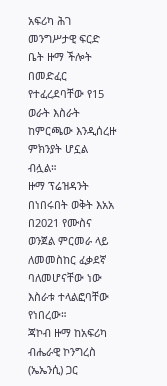አፍሪካ ሕገ መንግሥታዊ ፍርድ ቤት ዙማ ችሎት በመድፈር የተፈረደባቸው የ15 ወራት እስራት ከምርጫው እንዲሰረዙ ምክንያት ሆኗል ብሏል።
ዙማ ፕሬዝዳንት በነበሩበት ወቅት እአአ በ2021 የሙስና ወንጀል ምርመራ ላይ ለመመስከር ፈቃደኛ ባለመሆናቸው ነው እስራቱ ተላልፎባቸው የነበረው።
ጃኮብ ዙማ ከአፍሪካ ብሔራዊ ኮንግረስ (ኤኤንሲ) ጋር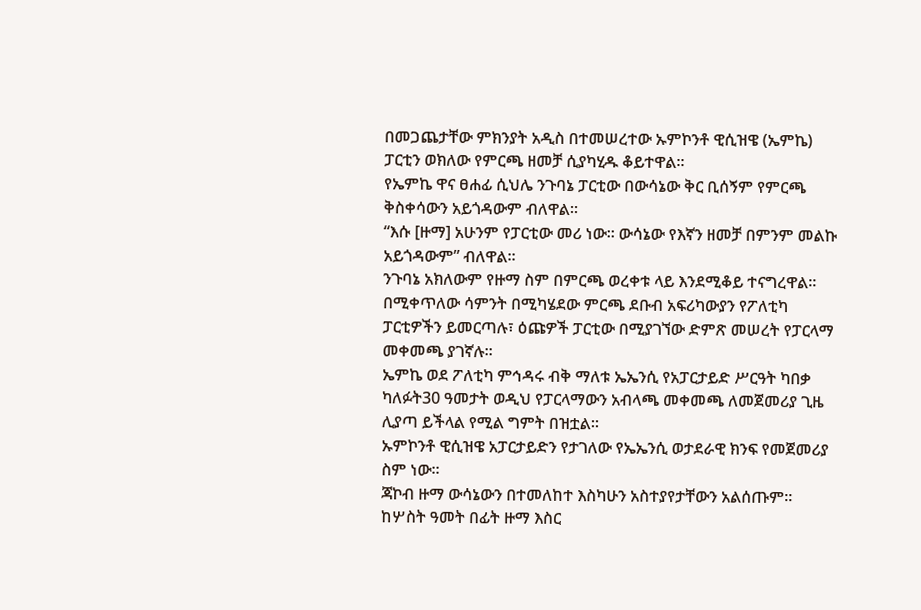በመጋጨታቸው ምክንያት አዲስ በተመሠረተው ኡምኮንቶ ዊሲዝዌ (ኤምኬ) ፓርቲን ወክለው የምርጫ ዘመቻ ሲያካሂዱ ቆይተዋል።
የኤምኬ ዋና ፀሐፊ ሲህሌ ንጉባኔ ፓርቲው በውሳኔው ቅር ቢሰኝም የምርጫ ቅስቀሳውን አይጎዳውም ብለዋል።
“እሱ [ዙማ] አሁንም የፓርቲው መሪ ነው። ውሳኔው የእኛን ዘመቻ በምንም መልኩ አይጎዳውም” ብለዋል።
ንጉባኔ አክለውም የዙማ ስም በምርጫ ወረቀቱ ላይ እንደሚቆይ ተናግረዋል።
በሚቀጥለው ሳምንት በሚካሄደው ምርጫ ደቡብ አፍሪካውያን የፖለቲካ ፓርቲዎችን ይመርጣሉ፣ ዕጩዎች ፓርቲው በሚያገኘው ድምጽ መሠረት የፓርላማ መቀመጫ ያገኛሉ።
ኤምኬ ወደ ፖለቲካ ምኅዳሩ ብቅ ማለቱ ኤኤንሲ የአፓርታይድ ሥርዓት ካበቃ ካለፉት30 ዓመታት ወዲህ የፓርላማውን አብላጫ መቀመጫ ለመጀመሪያ ጊዜ ሊያጣ ይችላል የሚል ግምት በዝቷል።
ኡምኮንቶ ዊሲዝዌ አፓርታይድን የታገለው የኤኤንሲ ወታደራዊ ክንፍ የመጀመሪያ ስም ነው።
ጃኮብ ዙማ ውሳኔውን በተመለከተ እስካሁን አስተያየታቸውን አልሰጡም።
ከሦስት ዓመት በፊት ዙማ እስር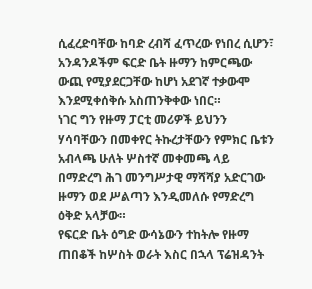ሲፈረድባቸው ከባድ ረብሻ ፈጥረው የነበረ ሲሆን፣ አንዳንዶችም ፍርድ ቤት ዙማን ከምርጫው ውጪ የሚያደርጋቸው ከሆነ አደገኛ ተቃውሞ እንደሚቀሰቅሱ አስጠንቅቀው ነበር።
ነገር ግን የዙማ ፓርቲ መሪዎች ይህንን ሃሳባቸውን በመቀየር ትኩረታቸውን የምክር ቤቱን አብላጫ ሁለት ሦስተኛ መቀመጫ ላይ በማድረግ ሕገ መንግሥታዊ ማሻሻያ አድርገው ዙማን ወደ ሥልጣን እንዲመለሱ የማድረግ ዕቅድ አላቻው።
የፍርድ ቤት ዕግድ ውሳኔውን ተከትሎ የዙማ ጠበቆች ከሦስት ወራት እስር በኋላ ፕሬዝዳንት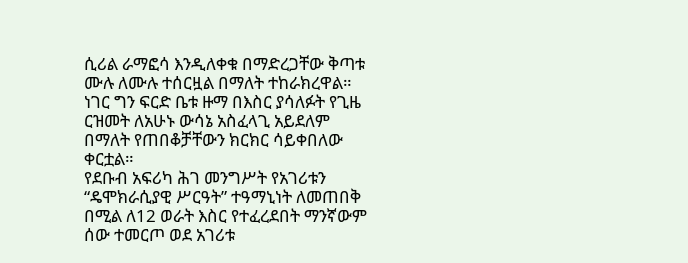ሲሪል ራማፎሳ እንዲለቀቁ በማድረጋቸው ቅጣቱ ሙሉ ለሙሉ ተሰርዟል በማለት ተከራክረዋል።
ነገር ግን ፍርድ ቤቱ ዙማ በእስር ያሳለፉት የጊዜ ርዝመት ለአሁኑ ውሳኔ አስፈላጊ አይደለም በማለት የጠበቆቻቸውን ክርክር ሳይቀበለው ቀርቷል።
የደቡብ አፍሪካ ሕገ መንግሥት የአገሪቱን “ዴሞክራሲያዊ ሥርዓት” ተዓማኒነት ለመጠበቅ በሚል ለ12 ወራት እስር የተፈረደበት ማንኛውም ሰው ተመርጦ ወደ አገሪቱ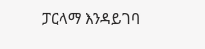ፓርላማ እንዳይገባ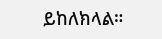ይከለክላል።